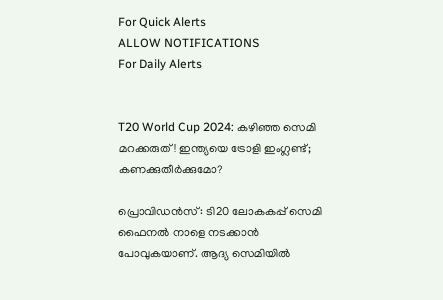For Quick Alerts
ALLOW NOTIFICATIONS
For Daily Alerts


T20 World Cup 2024: കഴിഞ്ഞ സെമി മറക്കരുത്! ഇന്ത്യയെ ട്രോളി ഇംഗ്ലണ്ട്; കണക്കുതീര്‍ക്കുമോ?

പ്രൊവിഡന്‍സ്: ടി20 ലോകകപ്പ് സെമി ഫൈനല്‍ നാളെ നടക്കാന്‍ പോവുകയാണ്. ആദ്യ സെമിയില്‍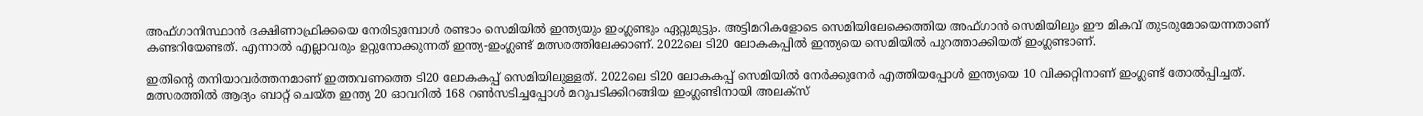അഫ്ഗാനിസ്ഥാന്‍ ദക്ഷിണാഫ്രിക്കയെ നേരിടുമ്പോള്‍ രണ്ടാം സെമിയില്‍ ഇന്ത്യയും ഇംഗ്ലണ്ടും ഏറ്റുമുട്ടും. അട്ടിമറികളോടെ സെമിയിലേക്കെത്തിയ അഫ്ഗാന്‍ സെമിയിലും ഈ മികവ് തുടരുമോയെന്നതാണ് കണ്ടറിയേണ്ടത്. എന്നാല്‍ എല്ലാവരും ഉറ്റുനോക്കുന്നത് ഇന്ത്യ-ഇംഗ്ലണ്ട് മത്സരത്തിലേക്കാണ്. 2022ലെ ടി20 ലോകകപ്പില്‍ ഇന്ത്യയെ സെമിയില്‍ പുറത്താക്കിയത് ഇംഗ്ലണ്ടാണ്.

ഇതിന്റെ തനിയാവര്‍ത്തനമാണ് ഇത്തവണത്തെ ടി20 ലോകകപ്പ് സെമിയിലുള്ളത്. 2022ലെ ടി20 ലോകകപ്പ് സെമിയില്‍ നേര്‍ക്കുനേര്‍ എത്തിയപ്പോള്‍ ഇന്ത്യയെ 10 വിക്കറ്റിനാണ് ഇംഗ്ലണ്ട് തോല്‍പ്പിച്ചത്. മത്സരത്തില്‍ ആദ്യം ബാറ്റ് ചെയ്ത ഇന്ത്യ 20 ഓവറില്‍ 168 റണ്‍സടിച്ചപ്പോള്‍ മറുപടിക്കിറങ്ങിയ ഇംഗ്ലണ്ടിനായി അലക്‌സ്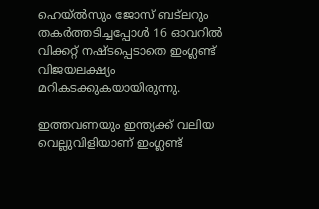ഹെയ്ല്‍സും ജോസ് ബട്‌ലറും തകര്‍ത്തടിച്ചപ്പോള്‍ 16 ഓവറില്‍ വിക്കറ്റ് നഷ്ടപ്പെടാതെ ഇംഗ്ലണ്ട് വിജയലക്ഷ്യം മറികടക്കുകയായിരുന്നു.

ഇത്തവണയും ഇന്ത്യക്ക് വലിയ വെല്ലുവിളിയാണ് ഇംഗ്ലണ്ട്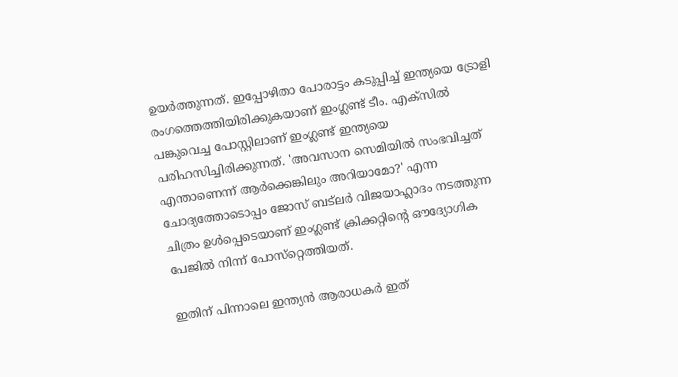ഉയര്‍ത്തുന്നത്. ഇപ്പോഴിതാ പോരാട്ടം കടുപ്പിച്ച് ഇന്ത്യയെ ട്രോളി രംഗത്തെത്തിയിരിക്കുകയാണ് ഇംഗ്ലണ്ട് ടീം. എക്‌സില്‍ പങ്കുവെച്ച പോസ്റ്റിലാണ് ഇംഗ്ലണ്ട് ഇന്ത്യയെ പരിഹസിച്ചിരിക്കുന്നത്. 'അവസാന സെമിയില്‍ സംഭവിച്ചത് എന്താണെന്ന് ആര്‍ക്കെങ്കിലും അറിയാമോ?' എന്ന ചോദ്യത്തോടൊപ്പം ജോസ് ബട്‌ലര്‍ വിജയാഹ്ലാദം നടത്തുന്ന ചിത്രം ഉള്‍പ്പെടെയാണ് ഇംഗ്ലണ്ട് ക്രിക്കറ്റിന്റെ ഔദ്യോഗിക പേജില്‍ നിന്ന് പോസ്‌റ്റെത്തിയത്.

ഇതിന് പിന്നാലെ ഇന്ത്യന്‍ ആരാധകര്‍ ഇത്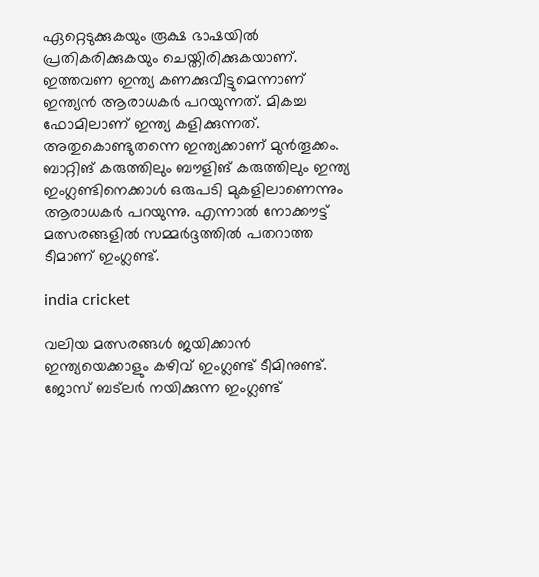ഏറ്റെടുക്കുകയും രൂക്ഷ ഭാഷയില്‍ പ്രതികരിക്കുകയും ചെയ്തിരിക്കുകയാണ്. ഇത്തവണ ഇന്ത്യ കണക്കുവീട്ടുമെന്നാണ് ഇന്ത്യന്‍ ആരാധകര്‍ പറയുന്നത്. മികച്ച ഫോമിലാണ് ഇന്ത്യ കളിക്കുന്നത്. അതുകൊണ്ടുതന്നെ ഇന്ത്യക്കാണ് മുന്‍തൂക്കം. ബാറ്റിങ് കരുത്തിലും ബൗളിങ് കരുത്തിലും ഇന്ത്യ ഇംഗ്ലണ്ടിനെക്കാള്‍ ഒരുപടി മുകളിലാണെന്നും ആരാധകര്‍ പറയുന്നു. എന്നാല്‍ നോക്കൗട്ട് മത്സരങ്ങളില്‍ സമ്മര്‍ദ്ദത്തില്‍ പതറാത്ത ടീമാണ് ഇംഗ്ലണ്ട്.

india cricket

വലിയ മത്സരങ്ങള്‍ ജയിക്കാന്‍ ഇന്ത്യയെക്കാളും കഴിവ് ഇംഗ്ലണ്ട് ടീമിനുണ്ട്. ജോസ് ബട്‌ലര്‍ നയിക്കുന്ന ഇംഗ്ലണ്ട്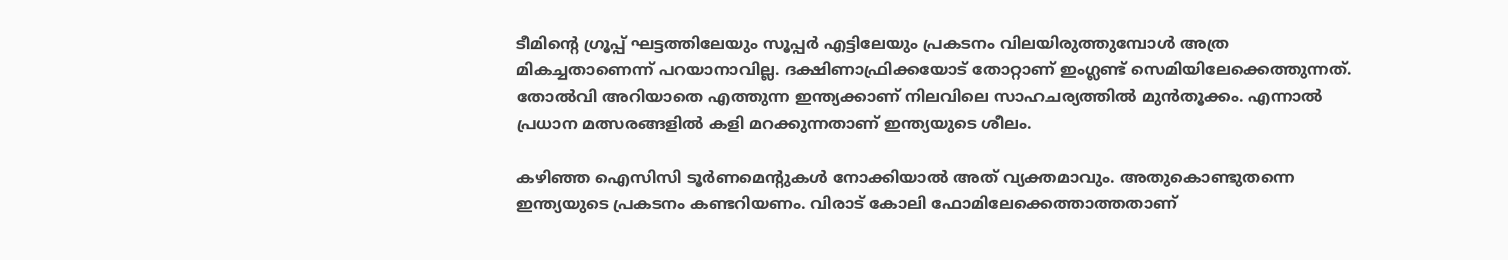ടീമിന്റെ ഗ്രൂപ്പ് ഘട്ടത്തിലേയും സൂപ്പര്‍ എട്ടിലേയും പ്രകടനം വിലയിരുത്തുമ്പോള്‍ അത്ര മികച്ചതാണെന്ന് പറയാനാവില്ല. ദക്ഷിണാഫ്രിക്കയോട് തോറ്റാണ് ഇംഗ്ലണ്ട് സെമിയിലേക്കെത്തുന്നത്. തോല്‍വി അറിയാതെ എത്തുന്ന ഇന്ത്യക്കാണ് നിലവിലെ സാഹചര്യത്തില്‍ മുന്‍തൂക്കം. എന്നാല്‍ പ്രധാന മത്സരങ്ങളില്‍ കളി മറക്കുന്നതാണ് ഇന്ത്യയുടെ ശീലം.

കഴിഞ്ഞ ഐസിസി ടൂര്‍ണമെന്റുകള്‍ നോക്കിയാല്‍ അത് വ്യക്തമാവും. അതുകൊണ്ടുതന്നെ ഇന്ത്യയുടെ പ്രകടനം കണ്ടറിയണം. വിരാട് കോലി ഫോമിലേക്കെത്താത്തതാണ്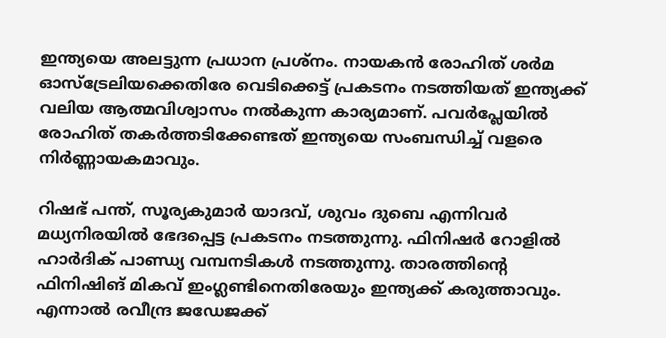ഇന്ത്യയെ അലട്ടുന്ന പ്രധാന പ്രശ്‌നം. നായകന്‍ രോഹിത് ശര്‍മ ഓസ്‌ട്രേലിയക്കെതിരേ വെടിക്കെട്ട് പ്രകടനം നടത്തിയത് ഇന്ത്യക്ക് വലിയ ആത്മവിശ്വാസം നല്‍കുന്ന കാര്യമാണ്. പവര്‍പ്ലേയില്‍ രോഹിത് തകര്‍ത്തടിക്കേണ്ടത് ഇന്ത്യയെ സംബന്ധിച്ച് വളരെ നിര്‍ണ്ണായകമാവും.

റിഷഭ് പന്ത്, സൂര്യകുമാര്‍ യാദവ്, ശുവം ദുബെ എന്നിവര്‍ മധ്യനിരയില്‍ ഭേദപ്പെട്ട പ്രകടനം നടത്തുന്നു. ഫിനിഷര്‍ റോളില്‍ ഹാര്‍ദിക് പാണ്ഡ്യ വമ്പനടികള്‍ നടത്തുന്നു. താരത്തിന്റെ ഫിനിഷിങ് മികവ് ഇംഗ്ലണ്ടിനെതിരേയും ഇന്ത്യക്ക് കരുത്താവും. എന്നാല്‍ രവീന്ദ്ര ജഡേജക്ക്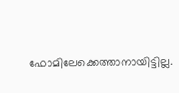ഫോമിലേക്കെത്താനായിട്ടില്ല.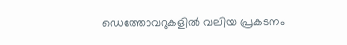ഡെത്തോവറുകളില്‍ വലിയ പ്രകടനം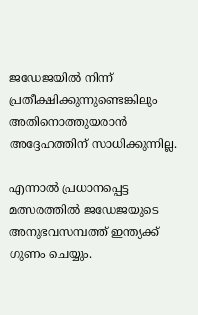ജഡേജയില്‍ നിന്ന് പ്രതീക്ഷിക്കുന്നുണ്ടെങ്കിലും അതിനൊത്തുയരാന്‍ അദ്ദേഹത്തിന് സാധിക്കുന്നില്ല.

എന്നാല്‍ പ്രധാനപ്പെട്ട മത്സരത്തില്‍ ജഡേജയുടെ അനുഭവസമ്പത്ത് ഇന്ത്യക്ക് ഗുണം ചെയ്യും.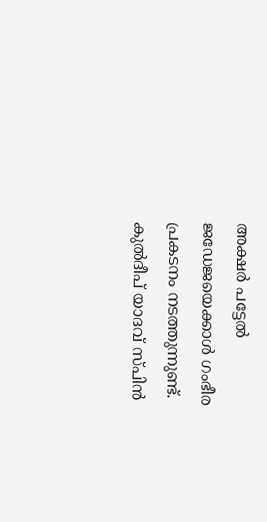അക്ഷര്‍ പട്ടേല്‍ ജഡേജയെക്കാള്‍ ഗംഭീര പ്രകടനം നടത്തുന്നുണ്ട്. കുല്‍ദീപ് യാദവ് സ്പിന്‍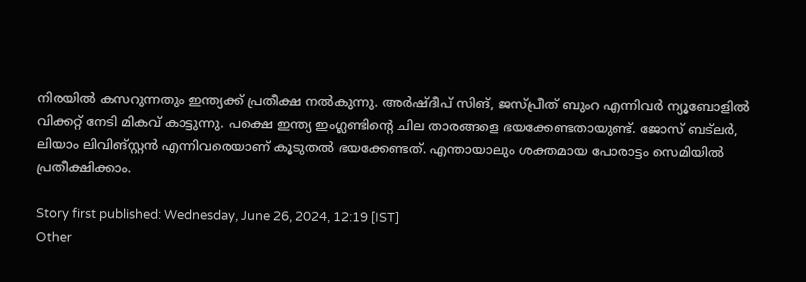നിരയില്‍ കസറുന്നതും ഇന്ത്യക്ക് പ്രതീക്ഷ നല്‍കുന്നു. അര്‍ഷ്ദീപ് സിങ്, ജസ്പ്രീത് ബുംറ എന്നിവര്‍ ന്യൂബോളില്‍ വിക്കറ്റ് നേടി മികവ് കാട്ടുന്നു. പക്ഷെ ഇന്ത്യ ഇംഗ്ലണ്ടിന്റെ ചില താരങ്ങളെ ഭയക്കേണ്ടതായുണ്ട്. ജോസ് ബട്‌ലര്‍, ലിയാം ലിവിങ്‌സ്റ്റന്‍ എന്നിവരെയാണ് കൂടുതല്‍ ഭയക്കേണ്ടത്. എന്തായാലും ശക്തമായ പോരാട്ടം സെമിയില്‍ പ്രതീക്ഷിക്കാം.

Story first published: Wednesday, June 26, 2024, 12:19 [IST]
Other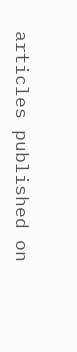articles published on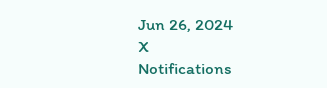Jun 26, 2024
X
Notifications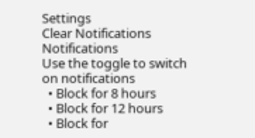Settings
Clear Notifications
Notifications
Use the toggle to switch on notifications
  • Block for 8 hours
  • Block for 12 hours
  • Block for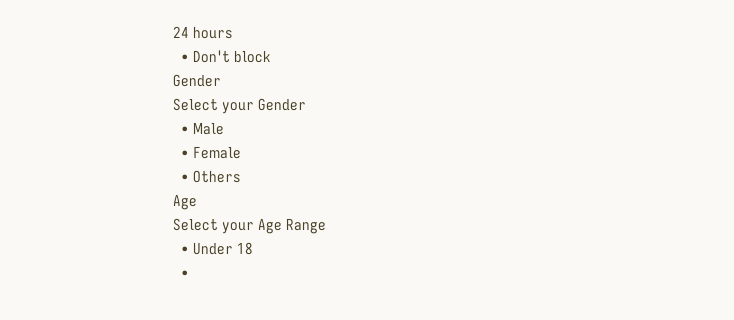24 hours
  • Don't block
Gender
Select your Gender
  • Male
  • Female
  • Others
Age
Select your Age Range
  • Under 18
  •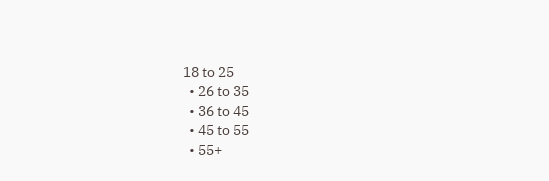18 to 25
  • 26 to 35
  • 36 to 45
  • 45 to 55
  • 55+